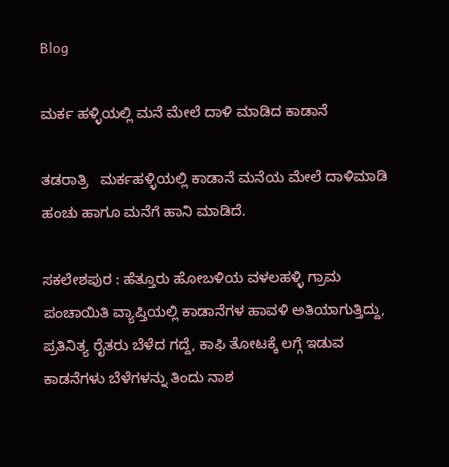Blog

ಮರ್ಕ ಹಳ್ಳಿಯಲ್ಲಿ ಮನೆ ಮೇಲೆ ದಾಳಿ ಮಾಡಿದ ಕಾಡಾನೆ

ತಡರಾತ್ರಿ   ಮರ್ಕಹಳ್ಳಿಯಲ್ಲಿ ಕಾಡಾನೆ ಮನೆಯ ಮೇಲೆ ದಾಳಿಮಾಡಿ ಹಂಚು ಹಾಗೂ ಮನೆಗೆ ಹಾನಿ ಮಾಡಿದೆ.

ಸಕಲೇಶಪುರ : ಹೆತ್ತೂರು ಹೋಬಳಿಯ ವಳಲಹಳ್ಳಿ ಗ್ರಾಮ ಪಂಚಾಯಿತಿ ವ್ಯಾಪ್ತಿಯಲ್ಲಿ ಕಾಡಾನೆಗಳ ಹಾವಳಿ ಅತಿಯಾಗುತ್ತಿದ್ದು, ಪ್ರತಿನಿತ್ಯ ರೈತರು ಬೆಳೆದ ಗದ್ದೆ, ಕಾಫಿ ತೋಟಕ್ಕೆ ಲಗ್ಗೆ ಇಡುವ  ಕಾಡನೆಗಳು ಬೆಳೆಗಳನ್ನು ತಿಂದು ನಾಶ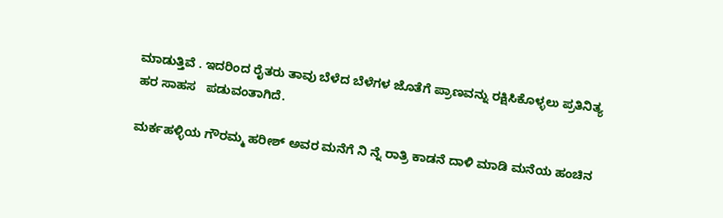ಮಾಡುತ್ತಿವೆ . ಇದರಿಂದ ರೈತರು ತಾವು ಬೆಳೆದ ಬೆಳೆಗಳ ಜೊತೆಗೆ ಪ್ರಾಣವನ್ನು ರಕ್ಷಿಸಿಕೊಳ್ಳಲು ಪ್ರತಿನಿತ್ಯ ಹರ ಸಾಹಸ   ಪಡುವಂತಾಗಿದೆ.

ಮರ್ಕಹಳ್ಳಿಯ ಗೌರಮ್ಮ ಹರೀಶ್ ಅವರ ಮನೆಗೆ ನಿ ನ್ನೆ ರಾತ್ರಿ ಕಾಡನೆ ದಾಳಿ ಮಾಡಿ ಮನೆಯ ಹಂಚಿನ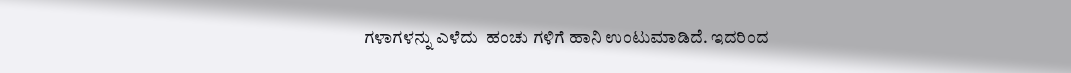ಗಳಾಗಳನ್ನು ಎಳೆದು  ಹಂಚು ಗಳಿಗೆ ಹಾನಿ ಉಂಟುಮಾಡಿದೆ. ಇದರಿಂದ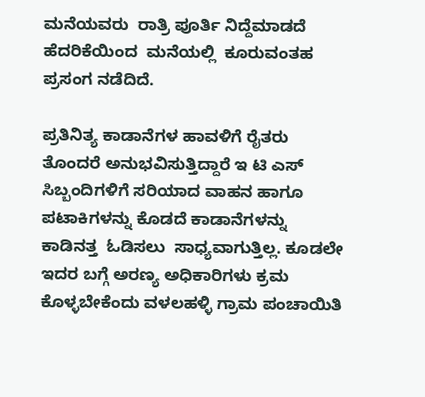ಮನೆಯವರು  ರಾತ್ರಿ ಪೂರ್ತಿ ನಿದ್ದೆಮಾಡದೆ  ಹೆದರಿಕೆಯಿಂದ  ಮನೆಯಲ್ಲಿ  ಕೂರುವಂತಹ ಪ್ರಸಂಗ ನಡೆದಿದೆ.

ಪ್ರತಿನಿತ್ಯ ಕಾಡಾನೆಗಳ ಹಾವಳಿಗೆ ರೈತರು ತೊಂದರೆ ಅನುಭವಿಸುತ್ತಿದ್ದಾರೆ ಇ ಟಿ ಎಸ್ ಸಿಬ್ಬಂದಿಗಳಿಗೆ ಸರಿಯಾದ ವಾಹನ ಹಾಗೂ ಪಟಾಕಿಗಳನ್ನು ಕೊಡದೆ ಕಾಡಾನೆಗಳನ್ನು ಕಾಡಿನತ್ತ  ಓಡಿಸಲು  ಸಾಧ್ಯವಾಗುತ್ತಿಲ್ಲ. ಕೂಡಲೇ ಇದರ ಬಗ್ಗೆ ಅರಣ್ಯ ಅಧಿಕಾರಿಗಳು ಕ್ರಮ ಕೊಳ್ಳಬೇಕೆಂದು ವಳಲಹಳ್ಳಿ ಗ್ರಾಮ ಪಂಚಾಯಿತಿ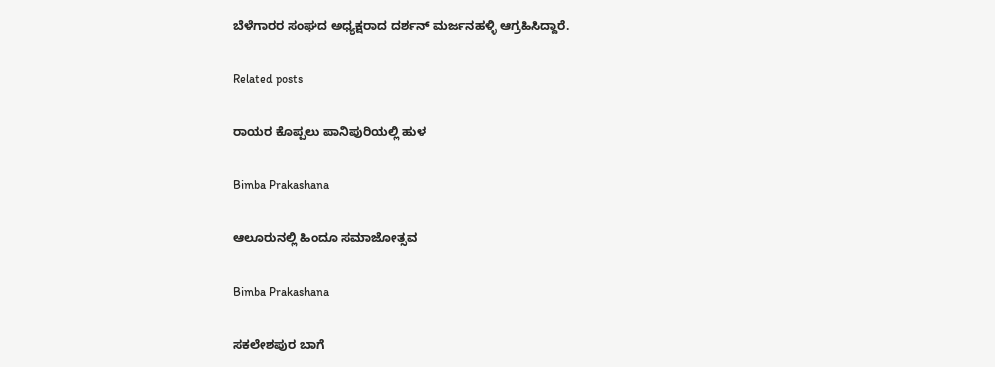ಬೆಳೆಗಾರರ ಸಂಘದ ಅಧ್ಯಕ್ಷರಾದ ದರ್ಶನ್ ಮರ್ಜನಹಳ್ಳಿ ಆಗ್ರಹಿಸಿದ್ದಾರೆ.

Related posts

ರಾಯರ ಕೊಪ್ಪಲು ಪಾನಿಪುರಿಯಲ್ಲಿ ಹುಳ

Bimba Prakashana

ಆಲೂರುನಲ್ಲಿ ಹಿಂದೂ ಸಮಾಜೋತ್ಸವ

Bimba Prakashana

ಸಕಲೇಶಪುರ ಬಾಗೆ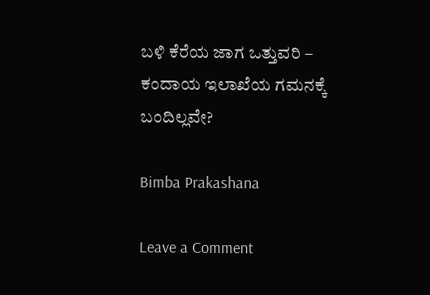ಬಳಿ ಕೆರೆಯ ಜಾಗ ಒತ್ತುವರಿ – ಕಂದಾಯ ಇಲಾಖೆಯ ಗಮನಕ್ಕೆ ಬಂದಿಲ್ಲವೇ?

Bimba Prakashana

Leave a Comment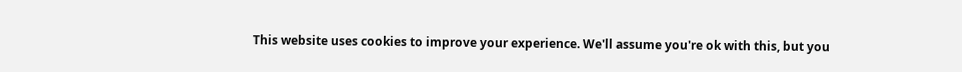This website uses cookies to improve your experience. We'll assume you're ok with this, but you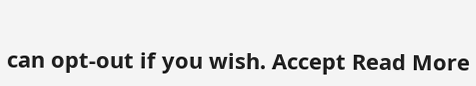can opt-out if you wish. Accept Read More